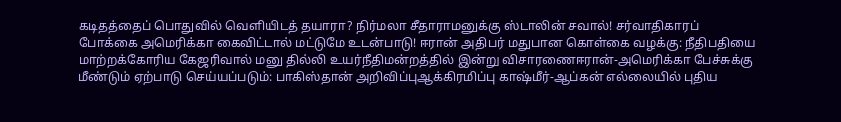கடிதத்தைப் பொதுவில் வெளியிடத் தயாரா? நிர்மலா சீதாராமனுக்கு ஸ்டாலின் சவால்! சர்வாதிகாரப் போக்கை அமெரிக்கா கைவிட்டால் மட்டுமே உடன்பாடு! ஈரான் அதிபர் மதுபான கொள்கை வழக்கு: நீதிபதியை மாற்றக்கோரிய கேஜரிவால் மனு தில்லி உயர்நீதிமன்றத்தில் இன்று விசாரணைஈரான்-அமெரிக்கா பேச்சுக்கு மீண்டும் ஏற்பாடு செய்யப்படும்: பாகிஸ்தான் அறிவிப்புஆக்கிரமிப்பு காஷ்மீர்-ஆப்கன் எல்லையில் புதிய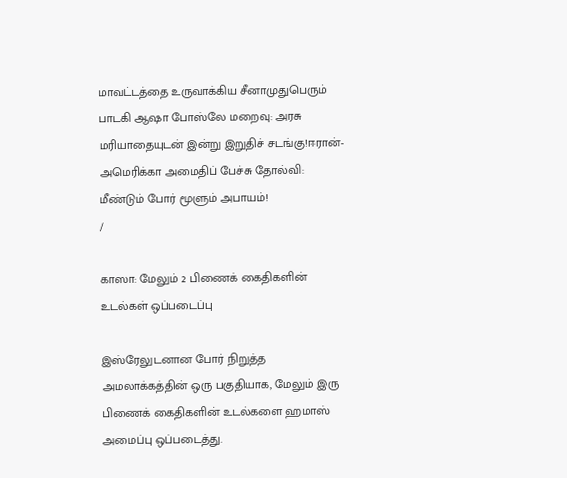மாவட்டத்தை உருவாக்கிய சீனாமுதுபெரும் பாடகி ஆஷா போஸ்லே மறைவு: அரசு மரியாதையுடன் இன்று இறுதிச் சடங்கு!ஈரான்- அமெரிக்கா அமைதிப் பேச்சு தோல்வி: மீண்டும் போர் மூளும் அபாயம்!
/

காஸா: மேலும் 2 பிணைக் கைதிகளின் உடல்கள் ஒப்படைப்பு

இஸ்ரேலுடனான போர் நிறுத்த அமலாக்கத்தின் ஒரு பகுதியாக, மேலும் இரு பிணைக் கைதிகளின் உடல்களை ஹமாஸ் அமைப்பு ஒப்படைத்து.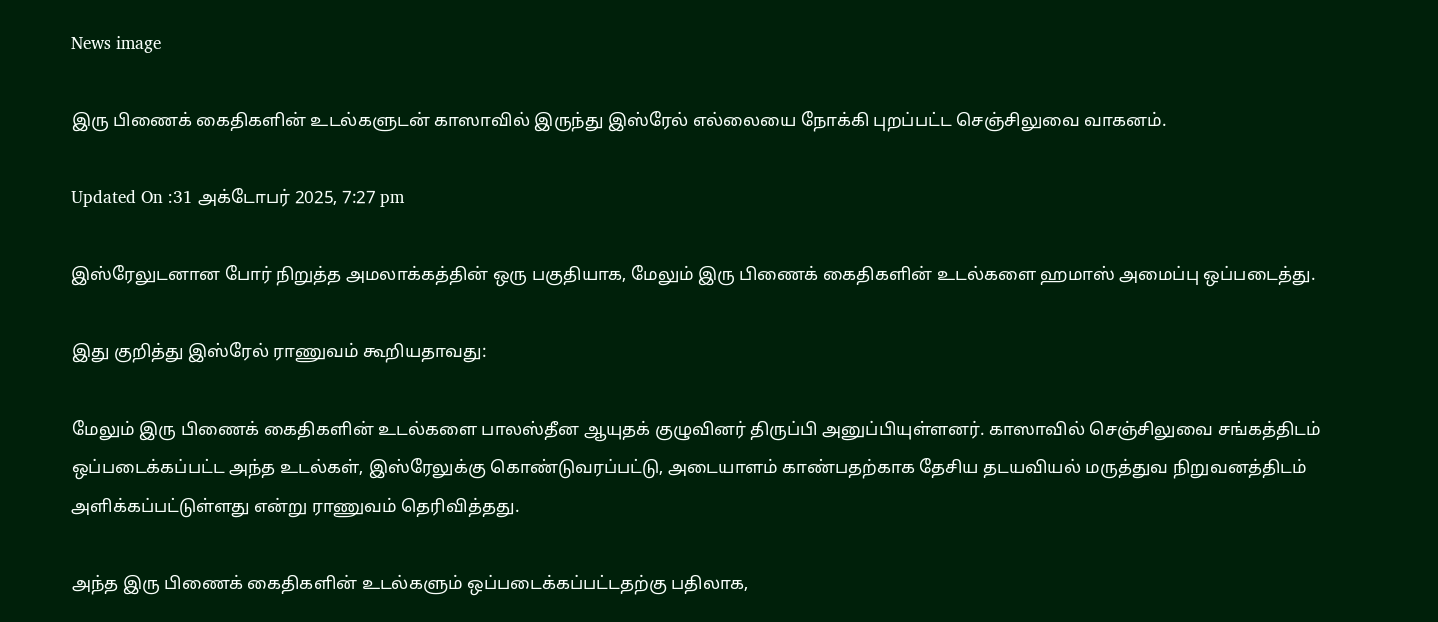News image

இரு பிணைக் கைதிகளின் உடல்களுடன் காஸாவில் இருந்து இஸ்ரேல் எல்லையை நோக்கி புறப்பட்ட செஞ்சிலுவை வாகனம்.

Updated On :31 அக்டோபர் 2025, 7:27 pm

இஸ்ரேலுடனான போர் நிறுத்த அமலாக்கத்தின் ஒரு பகுதியாக, மேலும் இரு பிணைக் கைதிகளின் உடல்களை ஹமாஸ் அமைப்பு ஒப்படைத்து.

இது குறித்து இஸ்ரேல் ராணுவம் கூறியதாவது:

மேலும் இரு பிணைக் கைதிகளின் உடல்களை பாலஸ்தீன ஆயுதக் குழுவினர் திருப்பி அனுப்பியுள்ளனர். காஸாவில் செஞ்சிலுவை சங்கத்திடம் ஒப்படைக்கப்பட்ட அந்த உடல்கள், இஸ்ரேலுக்கு கொண்டுவரப்பட்டு, அடையாளம் காண்பதற்காக தேசிய தடயவியல் மருத்துவ நிறுவனத்திடம் அளிக்கப்பட்டுள்ளது என்று ராணுவம் தெரிவித்தது.

அந்த இரு பிணைக் கைதிகளின் உடல்களும் ஒப்படைக்கப்பட்டதற்கு பதிலாக,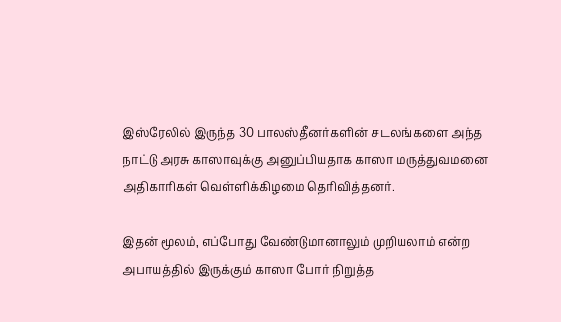இஸ்ரேலில் இருந்த 30 பாலஸ்தீனர்களின் சடலங்களை அந்த நாட்டு அரசு காஸாவுக்கு அனுப்பியதாக காஸா மருத்துவமனை அதிகாரிகள் வெள்ளிக்கிழமை தெரிவித்தனர்.

இதன் மூலம், எப்போது வேண்டுமானாலும் முறியலாம் என்ற அபாயத்தில் இருக்கும் காஸா போர் நிறுத்த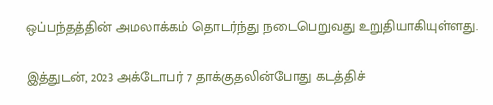ஒப்பந்தத்தின் அமலாக்கம் தொடர்ந்து நடைபெறுவது உறுதியாகியுள்ளது.

இத்துடன், 2023 அக்டோபர் 7 தாக்குதலின்போது கடத்திச்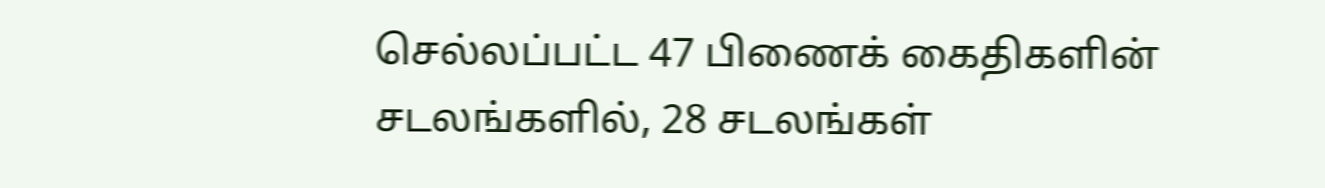செல்லப்பட்ட 47 பிணைக் கைதிகளின் சடலங்களில், 28 சடலங்கள்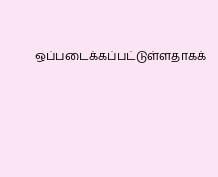ஒப்படைக்கப்பட்டுள்ளதாகக்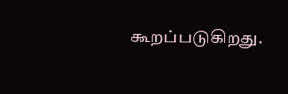கூறப்படுகிறது.